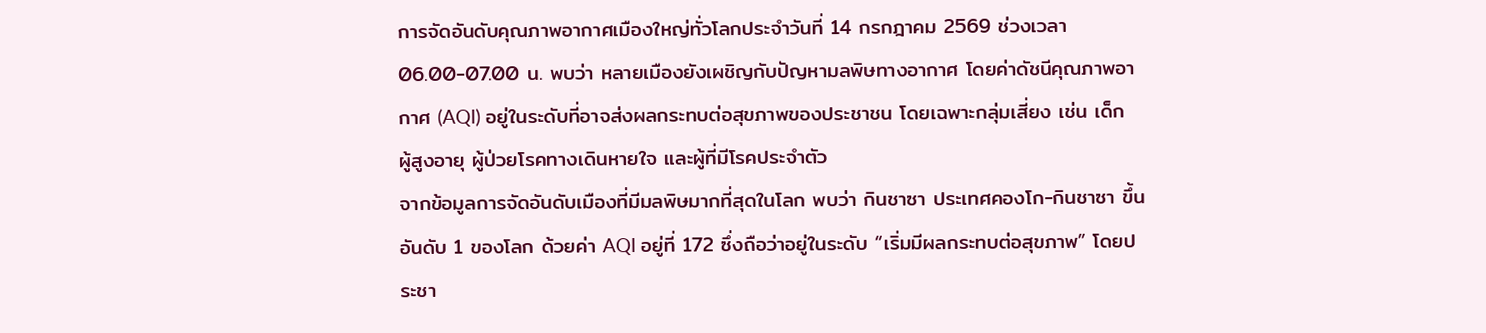การจัดอันดับคุณภาพอากาศเมืองใหญ่ทั่วโลกประจำวันที่ 14 กรกฎาคม 2569 ช่วงเวลา 06.00-07.00 น. พบว่า หลายเมืองยังเผชิญกับปัญหามลพิษทางอากาศ โดยค่าดัชนีคุณภาพอากาศ (AQI) อยู่ในระดับที่อาจส่งผลกระทบต่อสุขภาพของประชาชน โดยเฉพาะกลุ่มเสี่ยง เช่น เด็ก ผู้สูงอายุ ผู้ป่วยโรคทางเดินหายใจ และผู้ที่มีโรคประจำตัว
จากข้อมูลการจัดอันดับเมืองที่มีมลพิษมากที่สุดในโลก พบว่า กินชาซา ประเทศคองโก-กินชาซา ขึ้นอันดับ 1 ของโลก ด้วยค่า AQI อยู่ที่ 172 ซึ่งถือว่าอยู่ในระดับ “เริ่มมีผลกระทบต่อสุขภาพ” โดยประชา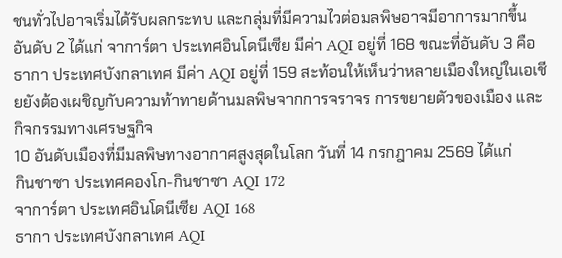ชนทั่วไปอาจเริ่มได้รับผลกระทบ และกลุ่มที่มีความไวต่อมลพิษอาจมีอาการมากขึ้น
อันดับ 2 ได้แก่ จาการ์ตา ประเทศอินโดนีเซีย มีค่า AQI อยู่ที่ 168 ขณะที่อันดับ 3 คือ ธากา ประเทศบังกลาเทศ มีค่า AQI อยู่ที่ 159 สะท้อนให้เห็นว่าหลายเมืองใหญ่ในเอเชียยังต้องเผชิญกับความท้าทายด้านมลพิษจากการจราจร การขยายตัวของเมือง และกิจกรรมทางเศรษฐกิจ
10 อันดับเมืองที่มีมลพิษทางอากาศสูงสุดในโลก วันที่ 14 กรกฎาคม 2569 ได้แก่
กินชาซา ประเทศคองโก-กินชาซา AQI 172
จาการ์ตา ประเทศอินโดนีเซีย AQI 168
ธากา ประเทศบังกลาเทศ AQI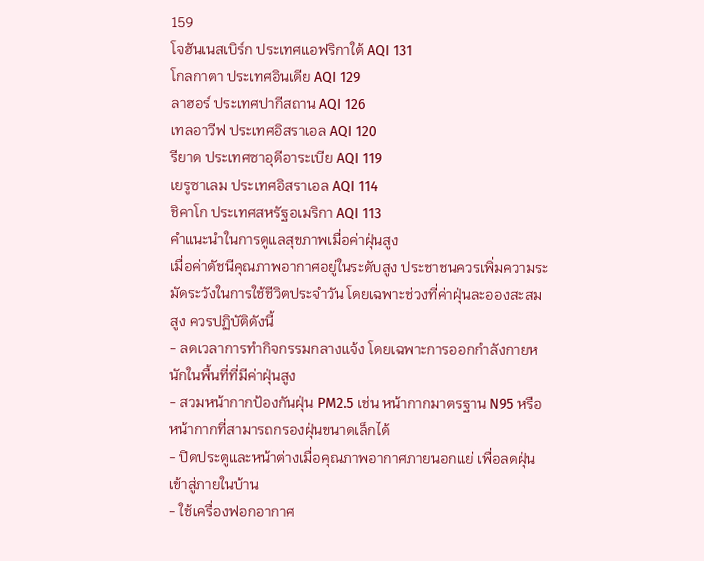159
โจฮันเนสเบิร์ก ประเทศแอฟริกาใต้ AQI 131
โกลกาตา ประเทศอินเดีย AQI 129
ลาฮอร์ ประเทศปากีสถาน AQI 126
เทลอาวีฟ ประเทศอิสราเอล AQI 120
รียาด ประเทศซาอุดีอาระเบีย AQI 119
เยรูซาเลม ประเทศอิสราเอล AQI 114
ชิคาโก ประเทศสหรัฐอเมริกา AQI 113
คำแนะนำในการดูแลสุขภาพเมื่อค่าฝุ่นสูง
เมื่อค่าดัชนีคุณภาพอากาศอยู่ในระดับสูง ประชาชนควรเพิ่มความระมัดระวังในการใช้ชีวิตประจำวัน โดยเฉพาะช่วงที่ค่าฝุ่นละอองสะสมสูง ควรปฏิบัติดังนี้
- ลดเวลาการทำกิจกรรมกลางแจ้ง โดยเฉพาะการออกกำลังกายหนักในพื้นที่ที่มีค่าฝุ่นสูง
- สวมหน้ากากป้องกันฝุ่น PM2.5 เช่น หน้ากากมาตรฐาน N95 หรือหน้ากากที่สามารถกรองฝุ่นขนาดเล็กได้
- ปิดประตูและหน้าต่างเมื่อคุณภาพอากาศภายนอกแย่ เพื่อลดฝุ่นเข้าสู่ภายในบ้าน
- ใช้เครื่องฟอกอากาศ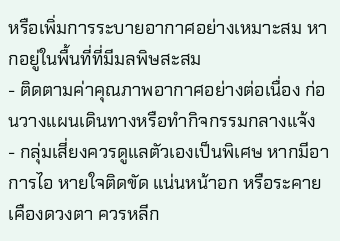หรือเพิ่มการระบายอากาศอย่างเหมาะสม หากอยู่ในพื้นที่ที่มีมลพิษสะสม
- ติดตามค่าคุณภาพอากาศอย่างต่อเนื่อง ก่อนวางแผนเดินทางหรือทำกิจกรรมกลางแจ้ง
- กลุ่มเสี่ยงควรดูแลตัวเองเป็นพิเศษ หากมีอาการไอ หายใจติดขัด แน่นหน้าอก หรือระคายเคืองดวงตา ควรหลีก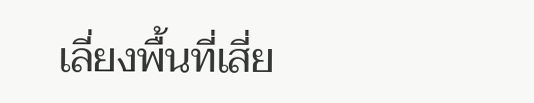เลี่ยงพื้นที่เสี่ย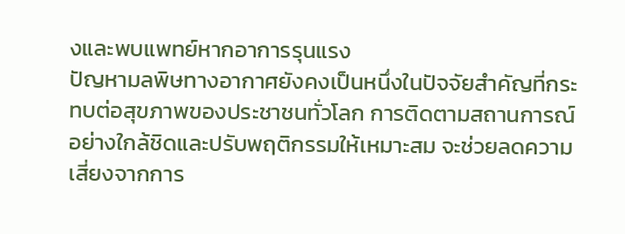งและพบแพทย์หากอาการรุนแรง
ปัญหามลพิษทางอากาศยังคงเป็นหนึ่งในปัจจัยสำคัญที่กระทบต่อสุขภาพของประชาชนทั่วโลก การติดตามสถานการณ์อย่างใกล้ชิดและปรับพฤติกรรมให้เหมาะสม จะช่วยลดความเสี่ยงจากการ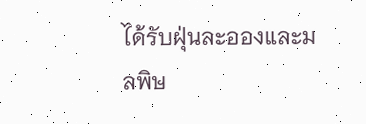ได้รับฝุ่นละอองและมลพิษ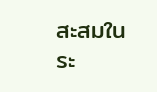สะสมในระ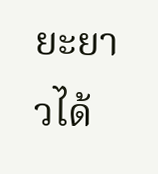ยะยาวได้